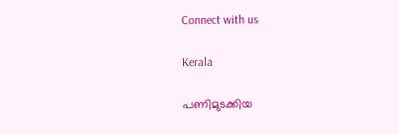Connect with us

Kerala

പണിമുടക്കിയ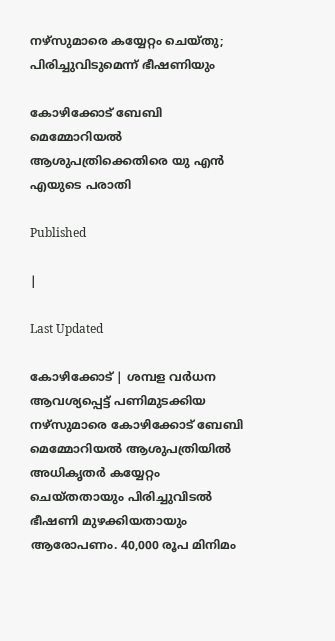നഴ്‌സുമാരെ കയ്യേറ്റം ചെയ്തു; പിരിച്ചുവിടുമെന്ന് ഭീഷണിയും

കോഴിക്കോട് ബേബി മെമ്മോറിയല്‍ ആശുപത്രിക്കെതിരെ യു എന്‍ എയുടെ പരാതി

Published

|

Last Updated

കോഴിക്കോട് | ശമ്പള വര്‍ധന ആവശ്യപ്പെട്ട് പണിമുടക്കിയ നഴ്‌സുമാരെ കോഴിക്കോട് ബേബി മെമ്മോറിയല്‍ ആശുപത്രിയില്‍ അധികൃതര്‍ കയ്യേറ്റം ചെയ്തതായും പിരിച്ചുവിടല്‍ ഭീഷണി മുഴക്കിയതായും ആരോപണം. 40,000 രൂപ മിനിമം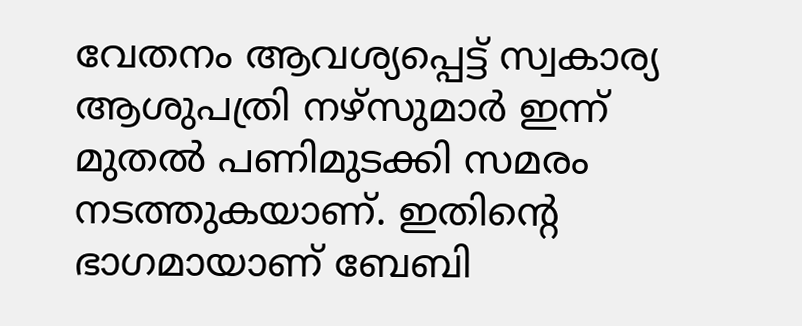വേതനം ആവശ്യപ്പെട്ട് സ്വകാര്യ ആശുപത്രി നഴ്‌സുമാര്‍ ഇന്ന് മുതല്‍ പണിമുടക്കി സമരം നടത്തുകയാണ്. ഇതിന്റെ ഭാഗമായാണ് ബേബി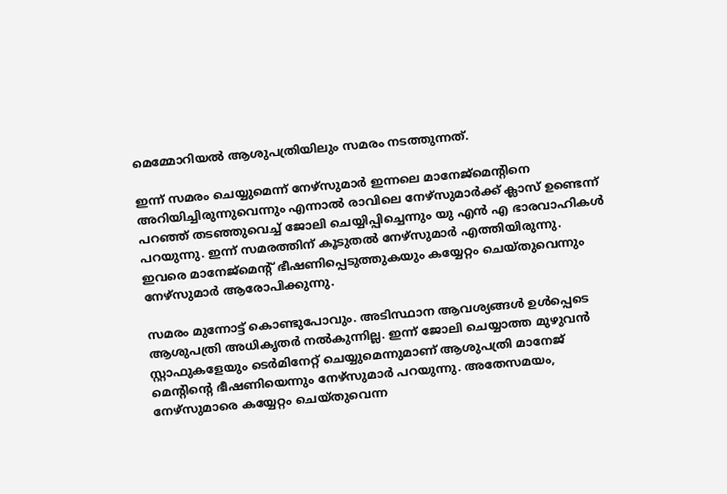മെമ്മോറിയല്‍ ആശുപത്രിയിലും സമരം നടത്തുന്നത്.

ഇന്ന് സമരം ചെയ്യുമെന്ന് നേഴ്‌സുമാര്‍ ഇന്നലെ മാനേജ്‌മെന്റിനെ അറിയിച്ചിരുന്നുവെന്നും എന്നാല്‍ രാവിലെ നേഴ്‌സുമാര്‍ക്ക് ക്ലാസ് ഉണ്ടെന്ന് പറഞ്ഞ് തടഞ്ഞുവെച്ച് ജോലി ചെയ്യിപ്പിച്ചെന്നും യു എന്‍ എ ഭാരവാഹികള്‍ പറയുന്നു. ഇന്ന് സമരത്തിന് കൂടുതല്‍ നേഴ്‌സുമാര്‍ എത്തിയിരുന്നു. ഇവരെ മാനേജ്‌മെന്റ് ഭീഷണിപ്പെടുത്തുകയും കയ്യേറ്റം ചെയ്തുവെന്നും നേഴ്‌സുമാര്‍ ആരോപിക്കുന്നു.

സമരം മുന്നോട്ട് കൊണ്ടുപോവും. അടിസ്ഥാന ആവശ്യങ്ങള്‍ ഉള്‍പ്പെടെ ആശുപത്രി അധികൃതര്‍ നല്‍കുന്നില്ല. ഇന്ന് ജോലി ചെയ്യാത്ത മുഴുവന്‍ സ്റ്റാഫുകളേയും ടെര്‍മിനേറ്റ് ചെയ്യുമെന്നുമാണ് ആശുപത്രി മാനേജ് മെന്റിന്റെ ഭീഷണിയെന്നും നേഴ്‌സുമാര്‍ പറയുന്നു. അതേസമയം, നേഴ്‌സുമാരെ കയ്യേറ്റം ചെയ്തുവെന്ന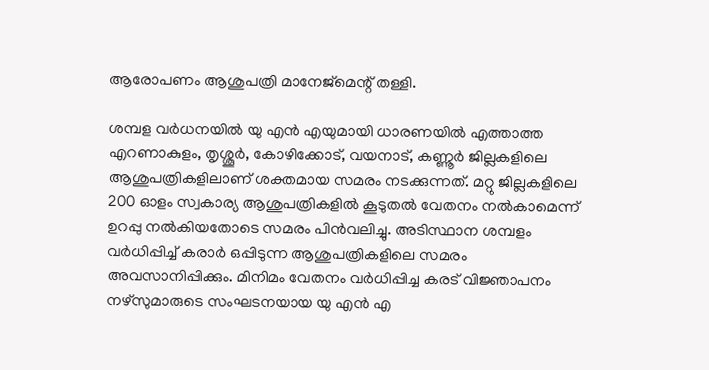ആരോപണം ആശുപത്രി മാനേജ്‌മെന്റ് തള്ളി.

ശമ്പള വര്‍ധനയില്‍ യു എന്‍ എയുമായി ധാരണയില്‍ എത്താത്ത എറണാകുളം, തൃശ്ശൂര്‍, കോഴിക്കോട്, വയനാട്, കണ്ണൂര്‍ ജില്ലകളിലെ ആശുപത്രികളിലാണ് ശക്തമായ സമരം നടക്കുന്നത്. മറ്റു ജില്ലകളിലെ 200 ഓളം സ്വകാര്യ ആശുപത്രികളില്‍ കൂടുതല്‍ വേതനം നല്‍കാമെന്ന് ഉറപ്പു നല്‍കിയതോടെ സമരം പിന്‍വലിച്ചു. അടിസ്ഥാന ശമ്പളം വര്‍ധിപ്പിച്ച് കരാര്‍ ഒപ്പിടുന്ന ആശുപത്രികളിലെ സമരം അവസാനിപ്പിക്കും. മിനിമം വേതനം വര്‍ധിപ്പിച്ച കരട് വിജ്ഞാപനം നഴ്‌സുമാരുടെ സംഘടനയായ യു എന്‍ എ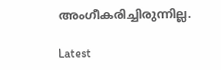അംഗീകരിച്ചിരുന്നില്ല.

Latest